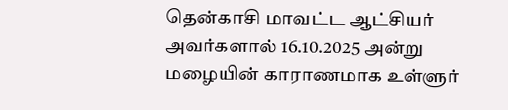தென்காசி மாவட்ட ஆட்சியர் அவர்களால் 16.10.2025 அன்று மழையின் காராணமாக உள்ளுர்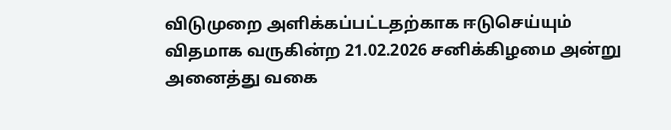விடுமுறை அளிக்கப்பட்டதற்காக ஈடுசெய்யும் விதமாக வருகின்ற 21.02.2026 சனிக்கிழமை அன்று அனைத்து வகை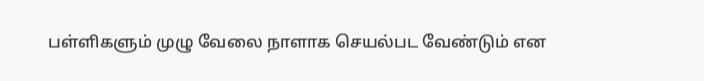பள்ளிகளும் முழு வேலை நாளாக செயல்பட வேண்டும் என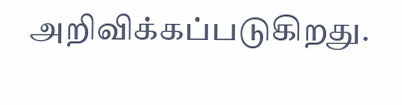அறிவிக்கப்படுகிறது.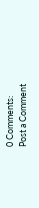0 Comments:
Post a Comment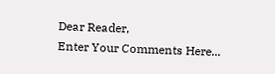Dear Reader,
Enter Your Comments Here...